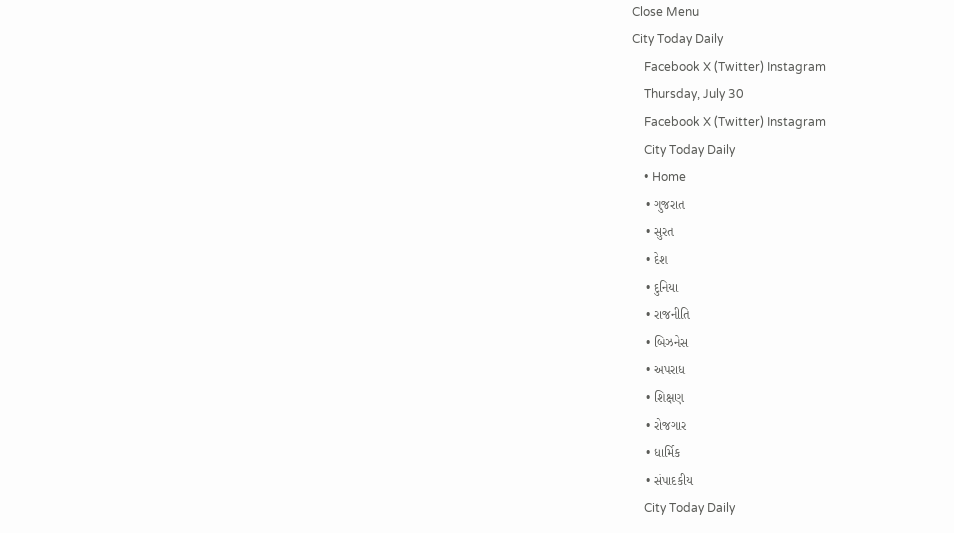Close Menu
City Today Daily
    Facebook X (Twitter) Instagram
    Thursday, July 30
    Facebook X (Twitter) Instagram
    City Today Daily
    • Home
    • ગુજરાત
    • સુરત
    • દેશ
    • દુનિયા
    • રાજનીતિ
    • બિઝનેસ
    • અપરાધ
    • શિક્ષણ
    • રોજગાર
    • ધાર્મિક
    • સંપાદકીય
    City Today Daily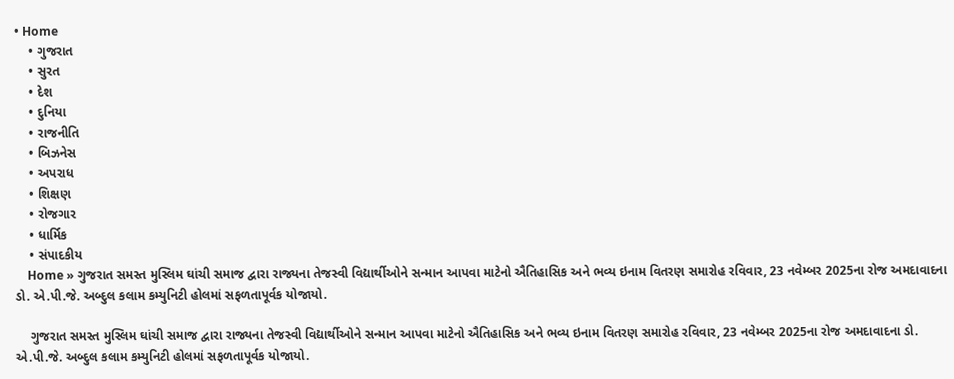• Home
    • ગુજરાત
    • સુરત
    • દેશ
    • દુનિયા
    • રાજનીતિ
    • બિઝનેસ
    • અપરાધ
    • શિક્ષણ
    • રોજગાર
    • ધાર્મિક
    • સંપાદકીય
    Home » ગુજરાત સમસ્ત મુસ્લિમ ઘાંચી સમાજ દ્વારા રાજ્યના તેજસ્વી વિદ્યાર્થીઓને સન્માન આપવા માટેનો ઐતિહાસિક અને ભવ્ય ઇનામ વિતરણ સમારોહ રવિવાર, 23 નવેમ્બર 2025ના રોજ અમદાવાદના ડો. એ.પી.જે. અબ્દુલ કલામ કમ્યુનિટી હોલમાં સફળતાપૂર્વક યોજાયો.

    ગુજરાત સમસ્ત મુસ્લિમ ઘાંચી સમાજ દ્વારા રાજ્યના તેજસ્વી વિદ્યાર્થીઓને સન્માન આપવા માટેનો ઐતિહાસિક અને ભવ્ય ઇનામ વિતરણ સમારોહ રવિવાર, 23 નવેમ્બર 2025ના રોજ અમદાવાદના ડો. એ.પી.જે. અબ્દુલ કલામ કમ્યુનિટી હોલમાં સફળતાપૂર્વક યોજાયો.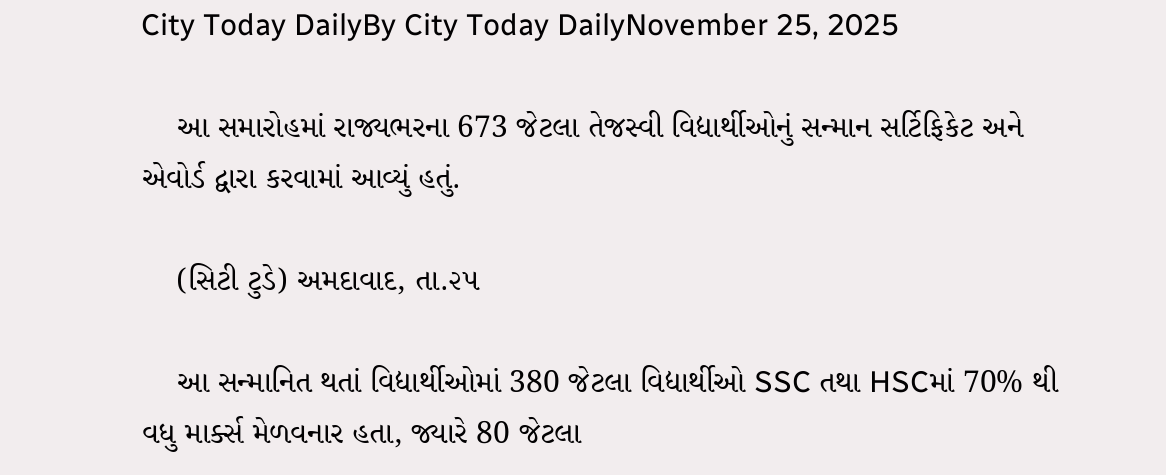City Today DailyBy City Today DailyNovember 25, 2025

    આ સમારોહમાં રાજ્યભરના 673 જેટલા તેજસ્વી વિદ્યાર્થીઓનું સન્માન સર્ટિફિકેટ અને એવોર્ડ દ્વારા કરવામાં આવ્યું હતું.

    (સિટી ટુડે) અમદાવાદ, તા.૨૫

    આ સન્માનિત થતાં વિદ્યાર્થીઓમાં 380 જેટલા વિદ્યાર્થીઓ SSC તથા HSCમાં 70% થી વધુ માર્ક્સ મેળવનાર હતા, જ્યારે 80 જેટલા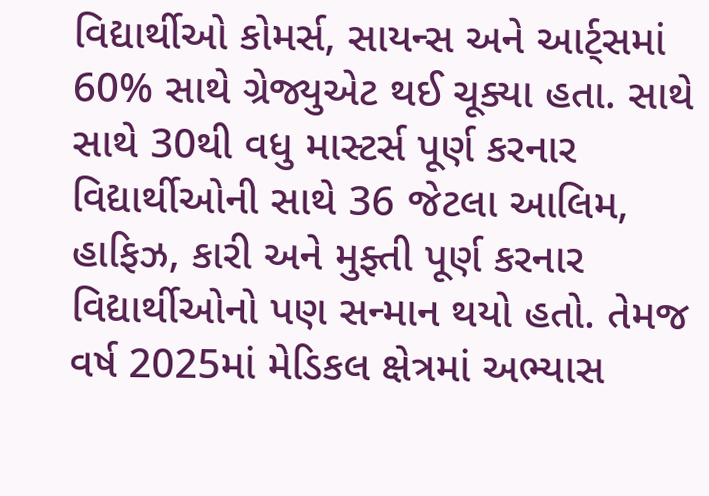વિદ્યાર્થીઓ કોમર્સ, સાયન્સ અને આર્ટ્સમાં 60% સાથે ગ્રેજ્યુએટ થઈ ચૂક્યા હતા. સાથે સાથે 30થી વધુ માસ્ટર્સ પૂર્ણ કરનાર વિદ્યાર્થીઓની સાથે 36 જેટલા આલિમ, હાફિઝ, કારી અને મુફ્તી પૂર્ણ કરનાર વિદ્યાર્થીઓનો પણ સન્માન થયો હતો. તેમજ વર્ષ 2025માં મેડિકલ ક્ષેત્રમાં અભ્યાસ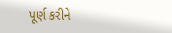પૂર્ણ કરીને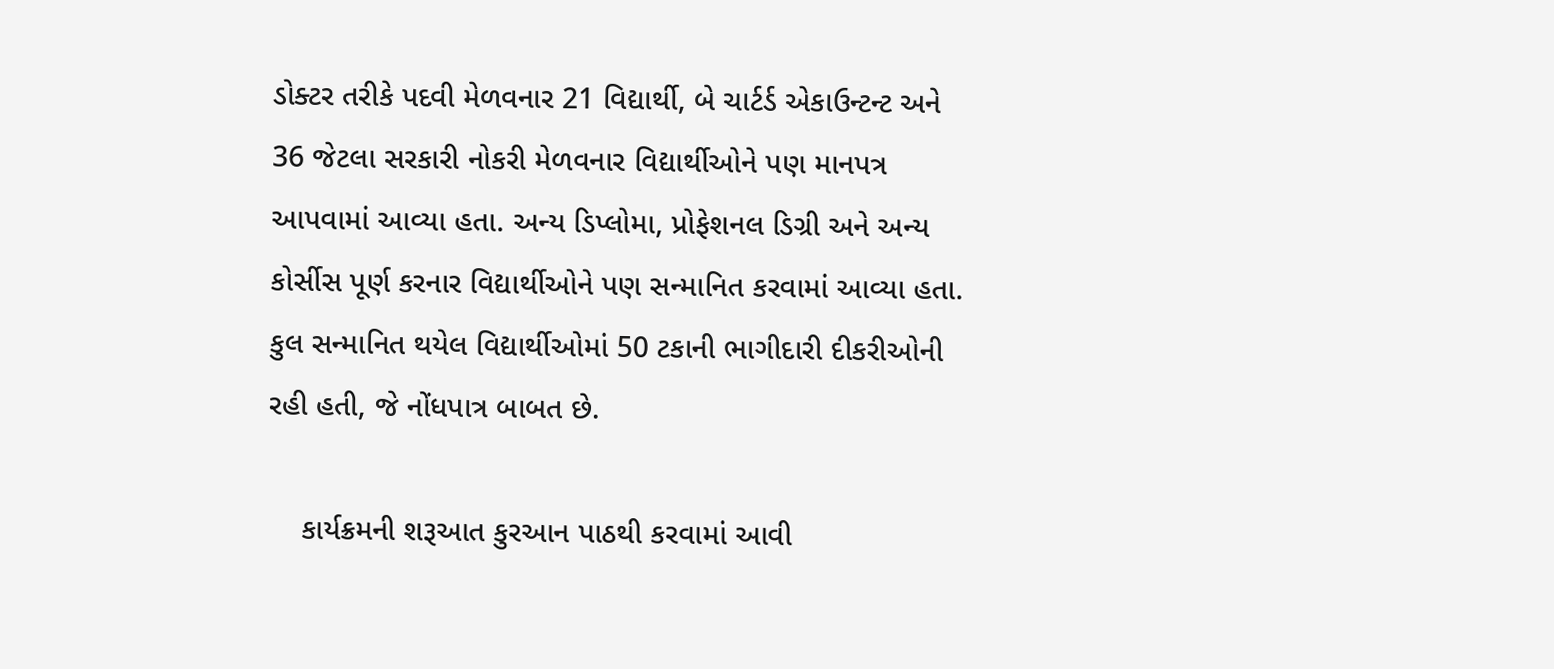ડોક્ટર તરીકે પદવી મેળવનાર 21 વિદ્યાર્થી, બે ચાર્ટર્ડ એકાઉન્ટન્ટ અને 36 જેટલા સરકારી નોકરી મેળવનાર વિદ્યાર્થીઓને પણ માનપત્ર આપવામાં આવ્યા હતા. અન્ય ડિપ્લોમા, પ્રોફેશનલ ડિગ્રી અને અન્ય કોર્સીસ પૂર્ણ કરનાર વિદ્યાર્થીઓને પણ સન્માનિત કરવામાં આવ્યા હતા. કુલ સન્માનિત થયેલ વિદ્યાર્થીઓમાં 50 ટકાની ભાગીદારી દીકરીઓની રહી હતી, જે નોંધપાત્ર બાબત છે.

    કાર્યક્રમની શરૂઆત કુરઆન પાઠથી કરવામાં આવી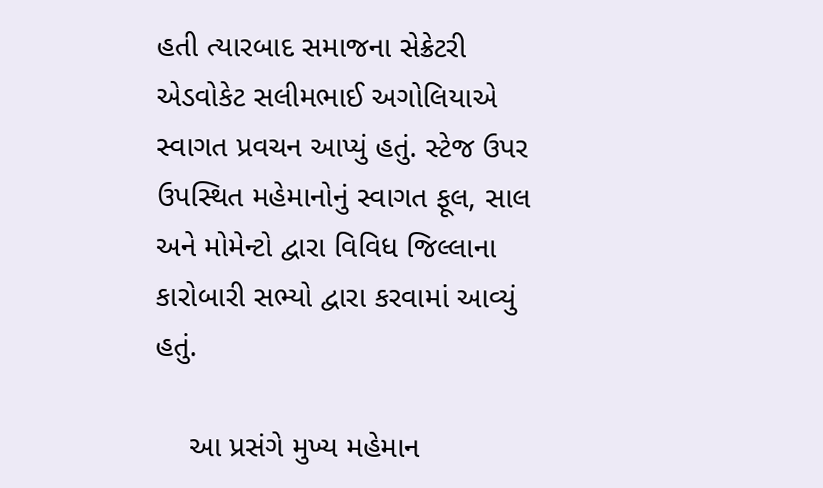હતી ત્યારબાદ સમાજના સેક્રેટરી એડવોકેટ સલીમભાઈ અગોલિયાએ સ્વાગત પ્રવચન આપ્યું હતું. સ્ટેજ ઉપર ઉપસ્થિત મહેમાનોનું સ્વાગત ફૂલ, સાલ અને મોમેન્ટો દ્વારા વિવિધ જિલ્લાના કારોબારી સભ્યો દ્વારા કરવામાં આવ્યું હતું.

    આ પ્રસંગે મુખ્ય મહેમાન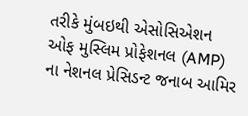તરીકે મુંબઇથી એસોસિએશન ઓફ મુસ્લિમ પ્રોફેશનલ (AMP) ના નેશનલ પ્રેસિડન્ટ જનાબ આમિર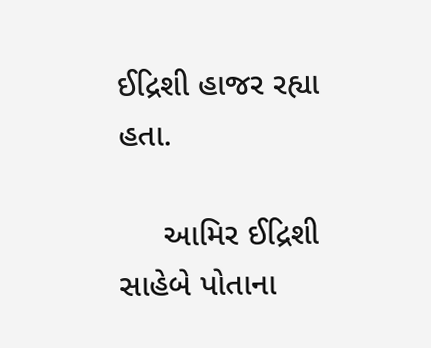ઈદ્રિશી હાજર રહ્યા હતા.

     આમિર ઈદ્રિશી સાહેબે પોતાના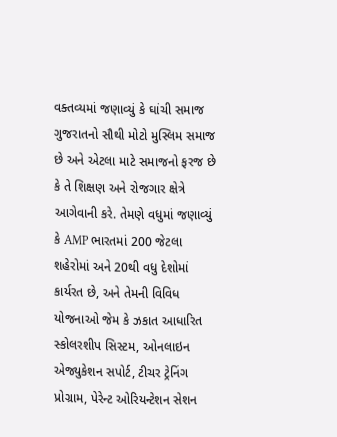વક્તવ્યમાં જણાવ્યું કે ઘાંચી સમાજ ગુજરાતનો સૌથી મોટો મુસ્લિમ સમાજ છે અને એટલા માટે સમાજનો ફરજ છે કે તે શિક્ષણ અને રોજગાર ક્ષેત્રે આગેવાની કરે. તેમણે વધુમાં જણાવ્યું કે AMP ભારતમાં 200 જેટલા શહેરોમાં અને 20થી વધુ દેશોમાં કાર્યરત છે, અને તેમની વિવિધ યોજનાઓ જેમ કે ઝકાત આધારિત સ્કોલરશીપ સિસ્ટમ, ઓનલાઇન એજ્યુકેશન સપોર્ટ, ટીચર ટ્રેનિંગ પ્રોગ્રામ, પેરેન્ટ ઓરિયન્ટેશન સેશન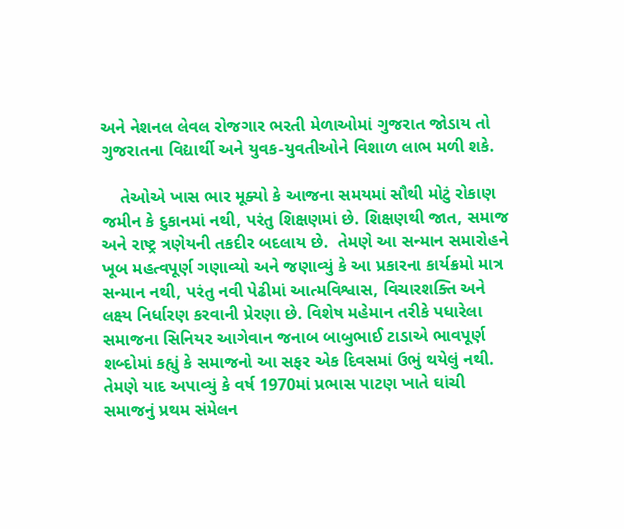અને નેશનલ લેવલ રોજગાર ભરતી મેળાઓમાં ગુજરાત જોડાય તો ગુજરાતના વિદ્યાર્થી અને યુવક-યુવતીઓને વિશાળ લાભ મળી શકે.

    તેઓએ ખાસ ભાર મૂક્યો કે આજના સમયમાં સૌથી મોટું રોકાણ જમીન કે દુકાનમાં નથી, પરંતુ શિક્ષણમાં છે. શિક્ષણથી જાત, સમાજ અને રાષ્ટ્ર ત્રણેયની તકદીર બદલાય છે.  તેમણે આ સન્માન સમારોહને ખૂબ મહત્વપૂર્ણ ગણાવ્યો અને જણાવ્યું કે આ પ્રકારના કાર્યક્રમો માત્ર સન્માન નથી, પરંતુ નવી પેઢીમાં આત્મવિશ્વાસ, વિચારશક્તિ અને લક્ષ્ય નિર્ધારણ કરવાની પ્રેરણા છે. વિશેષ મહેમાન તરીકે પધારેલા સમાજના સિનિયર આગેવાન જનાબ બાબુભાઈ ટાડાએ ભાવપૂર્ણ શબ્દોમાં કહ્યું કે સમાજનો આ સફર એક દિવસમાં ઉભું થયેલું નથી.  તેમણે યાદ અપાવ્યું કે વર્ષ 1970માં પ્રભાસ પાટણ ખાતે ઘાંચી સમાજનું પ્રથમ સંમેલન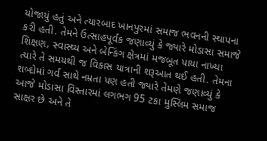યોજાયું હતું અને ત્યારબાદ ખાનપુરમાં સમાજ ભવનની સ્થાપના કરી હતી. તેમને ઉત્સાહપૂર્વક જણાવ્યું કે જ્યારે મોડાસા સમાજે શિક્ષણ, સ્વાસ્થ્ય અને બેન્કિંગ ક્ષેત્રમાં મજબૂત પાયા નાખ્યા ત્યારે તે સમયથી જ વિકાસ યાત્રાની શરૂઆત થઈ હતી. તેમના શબ્દોમાં ગર્વ સાથે નમ્રતા પણ હતી જ્યારે તેમણે જણાવ્યું કે આજે મોડાસા વિસ્તારમાં લગભગ 95 ટકા મુસ્લિમ સમાજ સાક્ષર છે અને તે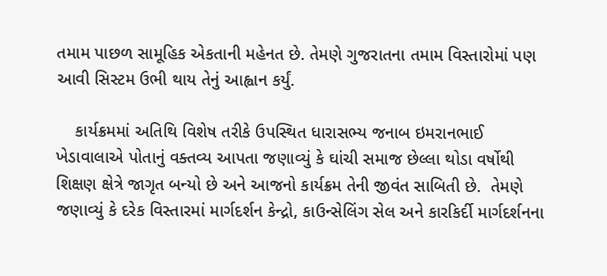તમામ પાછળ સામૂહિક એકતાની મહેનત છે. તેમણે ગુજરાતના તમામ વિસ્તારોમાં પણ આવી સિસ્ટમ ઉભી થાય તેનું આહ્વાન કર્યું.

    કાર્યક્રમમાં અતિથિ વિશેષ તરીકે ઉપસ્થિત ધારાસભ્ય જનાબ ઇમરાનભાઈ ખેડાવાલાએ પોતાનું વક્તવ્ય આપતા જણાવ્યું કે ઘાંચી સમાજ છેલ્લા થોડા વર્ષોથી શિક્ષણ ક્ષેત્રે જાગૃત બન્યો છે અને આજનો કાર્યક્રમ તેની જીવંત સાબિતી છે.  તેમણે જણાવ્યું કે દરેક વિસ્તારમાં માર્ગદર્શન કેન્દ્રો, કાઉન્સેલિંગ સેલ અને કારકિર્દી માર્ગદર્શનના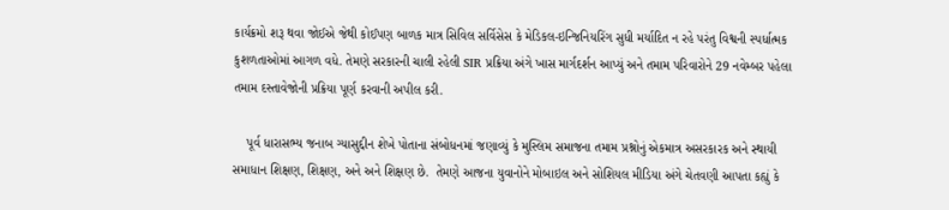કાર્યક્રમો શરૂ થવા જોઈએ જેથી કોઈપણ બાળક માત્ર સિવિલ સર્વિસેસ કે મેડિકલ-ઇન્જિનિયરિંગ સુધી મર્યાદિત ન રહે પરંતુ વિશ્વની સ્પર્ધાત્મક કુશળતાઓમાં આગળ વધે. તેમણે સરકારની ચાલી રહેલી SIR પ્રક્રિયા અંગે ખાસ માર્ગદર્શન આપ્યું અને તમામ પરિવારોને 29 નવેમ્બર પહેલા તમામ દસ્તાવેજોની પ્રક્રિયા પૂર્ણ કરવાની અપીલ કરી.

    પૂર્વ ધારાસભ્ય જનાબ ગ્યાસુદ્દીન શેખે પોતાના સંબોધનમાં જણાવ્યું કે મુસ્લિમ સમાજના તમામ પ્રશ્નોનું એકમાત્ર અસરકારક અને સ્થાયી સમાધાન શિક્ષણ, શિક્ષણ, અને અને શિક્ષણ છે.  તેમણે આજના યુવાનોને મોબાઇલ અને સોશિયલ મીડિયા અંગે ચેતવણી આપતા કહ્યું કે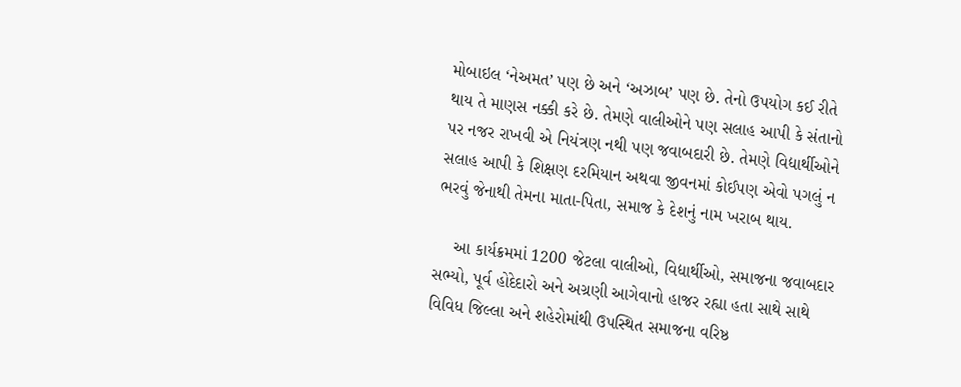મોબાઇલ ‘નેઅમત’ પણ છે અને ‘અઝાબ’ પણ છે. તેનો ઉપયોગ કઈ રીતે થાય તે માણસ નક્કી કરે છે. તેમણે વાલીઓને પણ સલાહ આપી કે સંતાનો પર નજર રાખવી એ નિયંત્રણ નથી પણ જવાબદારી છે. તેમણે વિદ્યાર્થીઓને સલાહ આપી કે શિક્ષણ દરમિયાન અથવા જીવનમાં કોઈપણ એવો પગલું ન ભરવું જેનાથી તેમના માતા-પિતા, સમાજ કે દેશનું નામ ખરાબ થાય.

    આ કાર્યક્રમમાં 1200 જેટલા વાલીઓ, વિદ્યાર્થીઓ, સમાજના જવાબદાર સભ્યો, પૂર્વ હોદેદારો અને અગ્રણી આગેવાનો હાજર રહ્યા હતા સાથે સાથે વિવિધ જિલ્લા અને શહેરોમાંથી ઉપસ્થિત સમાજના વરિષ્ઠ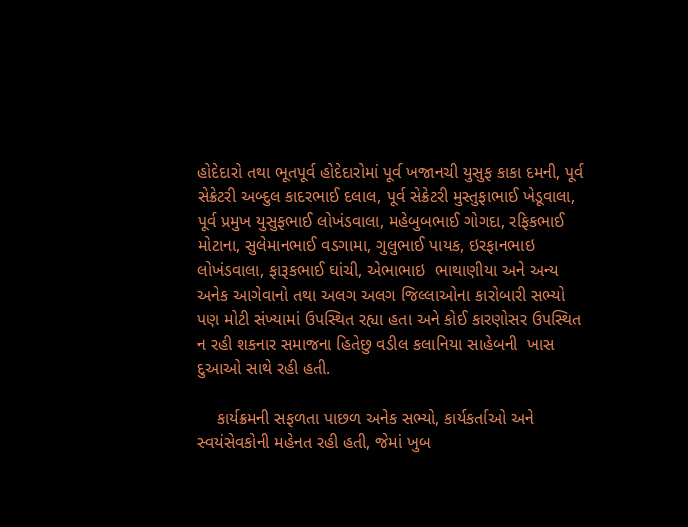હોદેદારો તથા ભૂતપૂર્વ હોદેદારોમાં પૂર્વ ખજાનચી યુસુફ કાકા દમની, પૂર્વ સેક્રેટરી અબ્દુલ કાદરભાઈ દલાલ, પૂર્વ સેક્રેટરી મુસ્તુફાભાઈ ખેડૂવાલા, પૂર્વ પ્રમુખ યુસુફભાઈ લોખંડવાલા, મહેબુબભાઈ ગોગદા, રફિકભાઈ મોટાના, સુલેમાનભાઈ વડગામા, ગુલુભાઈ પાયક, ઇરફાનભાઇ લોખંડવાલા, ફારૂકભાઈ ઘાંચી, એભાભાઇ  ભાથાણીયા અને અન્ય અનેક આગેવાનો તથા અલગ અલગ જિલ્લાઓના કારોબારી સભ્યો પણ મોટી સંખ્યામાં ઉપસ્થિત રહ્યા હતા અને કોઈ કારણોસર ઉપસ્થિત ન રહી શકનાર સમાજના હિતેછુ વડીલ કલાનિયા સાહેબની  ખાસ દુઆઓ સાથે રહી હતી.

    કાર્યક્રમની સફળતા પાછળ અનેક સભ્યો, કાર્યકર્તાઓ અને સ્વયંસેવકોની મહેનત રહી હતી, જેમાં ખુબ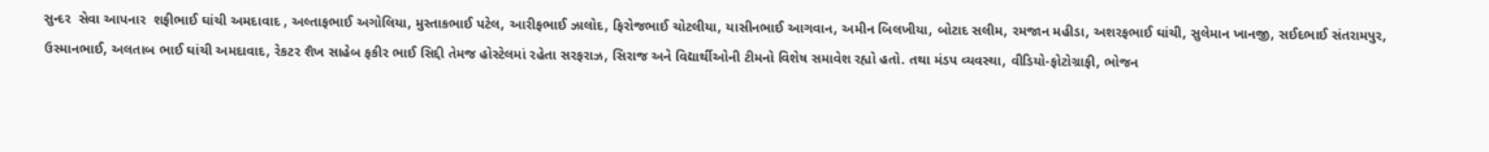સુન્દર  સેવા આપનાર  શફીભાઈ ઘાંચી અમદાવાદ , અલ્તાફભાઈ અગોલિયા, મુસ્તાકભાઈ પટેલ, આરીફભાઈ ઝાલોદ, ફિરોજભાઈ ચોટલીયા, યાસીનભાઈ આગવાન, અમીન બિલખીયા, બોટાદ સલીમ, રમજાન મહીડા, અશરફભાઈ ઘાંચી, સુલેમાન ખાનજી, સઈદભાઈ સંતરામપુર, ઉસ્માનભાઈ, અલતાબ ભાઈ ઘાંચી અમદાવાદ, રેકટર શૈખ સાહેબ ફકીર ભાઈ સિદ્દી તેમજ હોસ્ટેલમાં રહેતા સરફરાઝ, સિરાજ અને વિદ્યાર્થીઓની ટીમનો વિશેષ સમાવેશ રહ્યો હતો. તથા મંડપ વ્યવસ્થા, વીડિયો-ફોટોગ્રાફી, ભોજન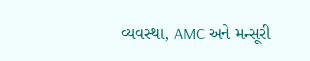વ્યવસ્થા, AMC અને મન્સૂરી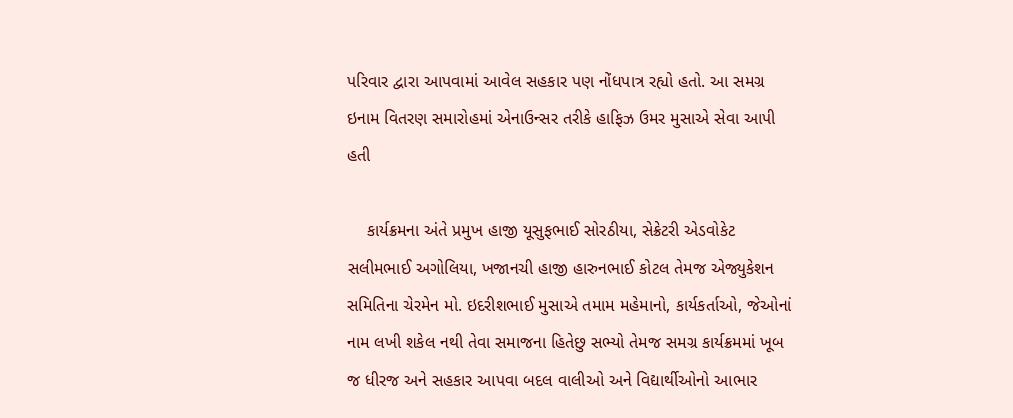પરિવાર દ્વારા આપવામાં આવેલ સહકાર પણ નોંધપાત્ર રહ્યો હતો. આ સમગ્ર ઇનામ વિતરણ સમારોહમાં એનાઉન્સર તરીકે હાફિઝ ઉમર મુસાએ સેવા આપી હતી

    કાર્યક્રમના અંતે પ્રમુખ હાજી યૂસુફભાઈ સોરઠીયા, સેક્રેટરી એડવોકેટ સલીમભાઈ અગોલિયા, ખજાનચી હાજી હારુનભાઈ કોટલ તેમજ એજ્યુકેશન સમિતિના ચેરમેન મો. ઇદરીશભાઈ મુસાએ તમામ મહેમાનો, કાર્યકર્તાઓ, જેઓનાં નામ લખી શકેલ નથી તેવા સમાજના હિતેછુ સભ્યો તેમજ સમગ્ર કાર્યક્રમમાં ખૂબ જ ધીરજ અને સહકાર આપવા બદલ વાલીઓ અને વિદ્યાર્થીઓનો આભાર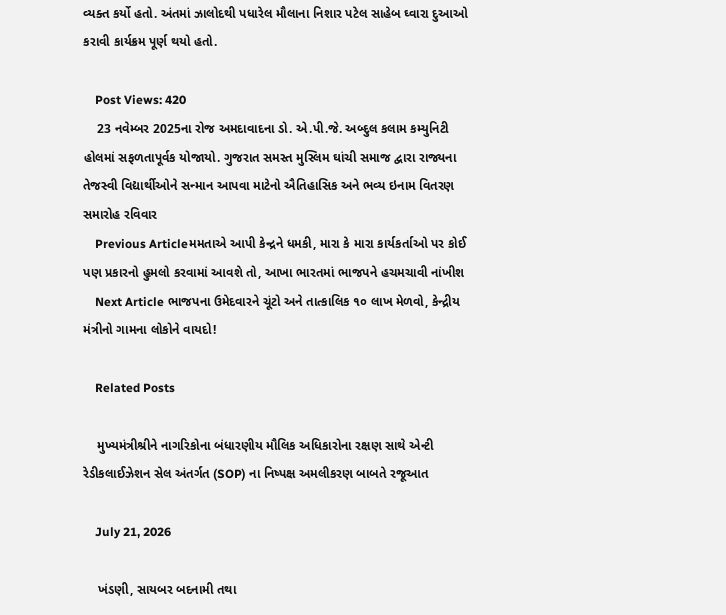વ્યક્ત કર્યો હતો. અંતમાં ઝાલોદથી પધારેલ મૌલાના નિશાર પટેલ સાહેબ ઘ્વારા દુઆઓ કરાવી કાર્યક્રમ પૂર્ણ થયો હતો.

    Post Views: 420
    23 નવેમ્બર 2025ના રોજ અમદાવાદના ડો. એ.પી.જે. અબ્દુલ કલામ કમ્યુનિટી હોલમાં સફળતાપૂર્વક યોજાયો. ગુજરાત સમસ્ત મુસ્લિમ ઘાંચી સમાજ દ્વારા રાજ્યના તેજસ્વી વિદ્યાર્થીઓને સન્માન આપવા માટેનો ઐતિહાસિક અને ભવ્ય ઇનામ વિતરણ સમારોહ રવિવાર
    Previous Articleમમતાએ આપી કેન્દ્રને ધમકી, મારા કે મારા કાર્યકર્તાઓ પર કોઈ પણ પ્રકારનો હુમલો કરવામાં આવશે તો, આખા ભારતમાં ભાજપને હચમચાવી નાંખીશ
    Next Article ભાજપના ઉમેદવારને ચૂંટો અને તાત્કાલિક ૧૦ લાખ મેળવો, કેન્દ્રીય મંત્રીનો ગામના લોકોને વાયદો!

    Related Posts

    મુખ્યમંત્રીશ્રીને નાગરિકોના બંધારણીય મૌલિક અધિકારોના રક્ષણ સાથે એન્ટી રેડીકલાઈઝેશન સેલ અંતર્ગત (SOP) ના નિષ્પક્ષ અમલીકરણ બાબતે રજૂઆત

    July 21, 2026

    ખંડણી, સાયબર બદનામી તથા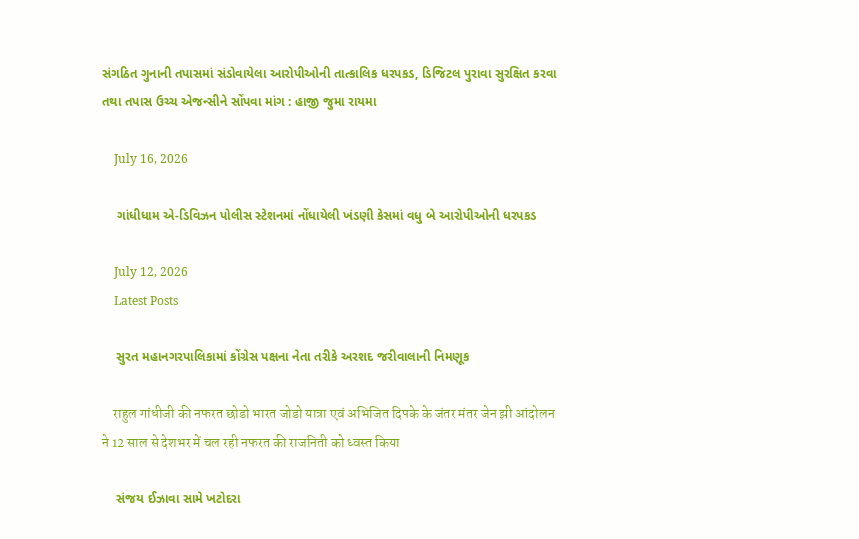સંગઠિત ગુનાની તપાસમાં સંડોવાયેલા આરોપીઓની તાત્કાલિક ધરપકડ, ડિજિટલ પુરાવા સુરક્ષિત કરવા તથા તપાસ ઉચ્ચ એજન્સીને સોંપવા માંગ : હાજી જુમા રાયમા

    July 16, 2026

    ગાંધીધામ એ-ડિવિઝન પોલીસ સ્ટેશનમાં નોંધાયેલી ખંડણી કેસમાં વધુ બે આરોપીઓની ધરપકડ

    July 12, 2026
    Latest Posts

    સુરત મહાનગરપાલિકામાં કોંગ્રેસ પક્ષના નેતા તરીકે અરશદ જરીવાલાની નિમણૂક

    राहुल गांधीजी की नफरत छोडो भारत जोडो यात्रा एवं अभिजित दिपके के जंतर मंतर जेन झी आंदोलन ने 12 साल से देशभर में चल रही नफरत की राजनिती को ध्वस्त किया

    સંજય ઈઝાવા સામે ખટોદરા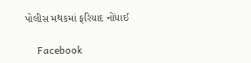પોલીસ મથકમાં ફરિયાદ નોંધાઈ

    Facebook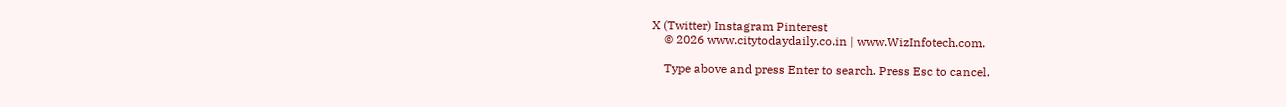X (Twitter) Instagram Pinterest
    © 2026 www.citytodaydaily.co.in | www.WizInfotech.com.

    Type above and press Enter to search. Press Esc to cancel.